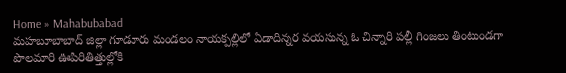Home » Mahabubabad
మహబూబాబాద్ జిల్లా గూడూరు మండలం నాయక్పల్లిలో ఏడాదిన్నర వయసున్న ఓ చిన్నారి పల్లీ గింజలు తింటుండగా పొలమారి ఊపిరితిత్తుల్లోకి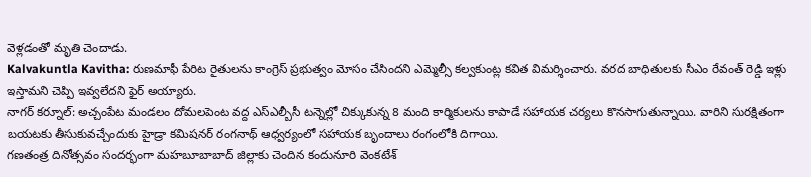వెళ్లడంతో మృతి చెందాడు.
Kalvakuntla Kavitha: రుణమాఫీ పేరిట రైతులను కాంగ్రెస్ ప్రభుత్వం మోసం చేసిందని ఎమ్మెల్సీ కల్వకుంట్ల కవిత విమర్శించారు. వరద బాధితులకు సీఎం రేవంత్ రెడ్డి ఇళ్లు ఇస్తామని చెప్పి ఇవ్వలేదని ఫైర్ అయ్యారు.
నాగర్ కర్నూల్: అచ్చంపేట మండలం దోమలపెంట వద్ద ఎస్ఎల్బీసీ టన్నెల్లో చిక్కుకున్న 8 మంది కార్మికులను కాపాడే సహాయక చర్యలు కొనసాగుతున్నాయి. వారిని సురక్షితంగా బయటకు తీసుకువచ్చేందుకు హైడ్రా కమిషనర్ రంగనాథ్ ఆధ్వర్యంలో సహాయక బృందాలు రంగంలోకి దిగాయి.
గణతంత్ర దినోత్సవం సందర్భంగా మహబూబాబాద్ జిల్లాకు చెందిన కందునూరి వెంకటేశ్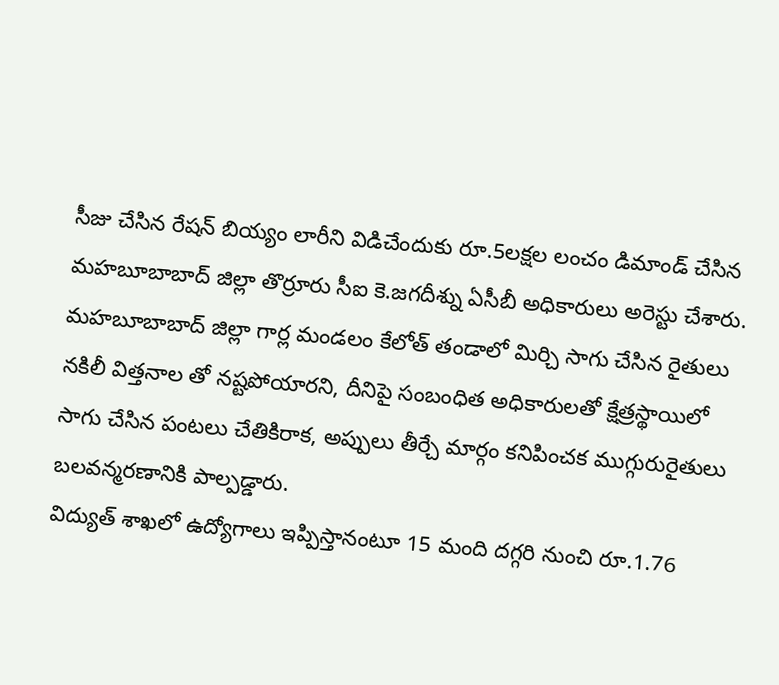సీజు చేసిన రేషన్ బియ్యం లారీని విడిచేందుకు రూ.5లక్షల లంచం డిమాండ్ చేసిన మహబూబాబాద్ జిల్లా తొర్రూరు సీఐ కె.జగదీశ్ను ఏసీబీ అధికారులు అరెస్టు చేశారు.
మహబూబాబాద్ జిల్లా గార్ల మండలం కేలోత్ తండాలో మిర్చి సాగు చేసిన రైతులు నకిలీ విత్తనాల తో నష్టపోయారని, దీనిపై సంబంధిత అధికారులతో క్షేత్రస్థాయిలో
సాగు చేసిన పంటలు చేతికిరాక, అప్పులు తీర్చే మార్గం కనిపించక ముగ్గురురైతులు బలవన్మరణానికి పాల్పడ్డారు.
విద్యుత్ శాఖలో ఉద్యోగాలు ఇప్పిస్తానంటూ 15 మంది దగ్గరి నుంచి రూ.1.76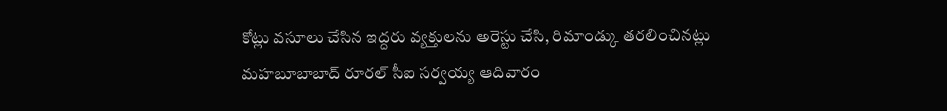కోట్లు వసూలు చేసిన ఇద్దరు వ్యక్తులను అరెస్టు చేసి, రిమాండ్కు తరలించినట్లు మహబూబాబాద్ రూరల్ సీఐ సర్వయ్య ఆదివారం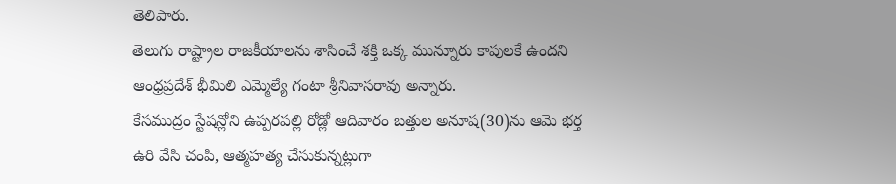తెలిపారు.
తెలుగు రాష్ట్రాల రాజకీయాలను శాసించే శక్తి ఒక్క మున్నూరు కాపులకే ఉందని ఆంధ్రప్రదేశ్ భీమిలి ఎమ్మెల్యే గంటా శ్రీనివాసరావు అన్నారు.
కేసముద్రం స్టేషన్లోని ఉప్పరపల్లి రోడ్లో ఆదివారం బత్తుల అనూష(30)ను ఆమె భర్త ఉరి వేసి చంపి, ఆత్మహత్య చేసుకున్నట్లుగా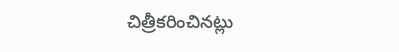చిత్రీకరించినట్లు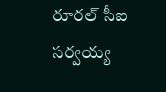రూరల్ సీఐ సర్వయ్య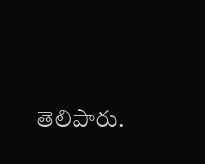తెలిపారు.